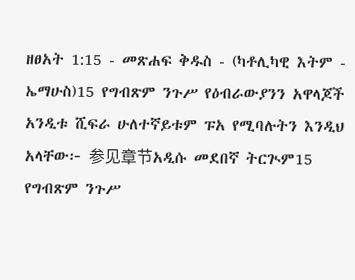ዘፀአት 1:15 - መጽሐፍ ቅዱስ - (ካቶሊካዊ እትም - ኤማሁስ)15 የግብጽም ንጉሥ የዕብራውያንን አዋላጆች አንዲቱ ሺፍራ ሁለተኛይቱም ፑአ የሚባሉትን እንዲህ አላቸው፦ 参见章节አዲሱ መደበኛ ትርጒም15 የግብጽም ንጉሥ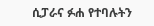ሲፓራና ፉሐ የተባሉትን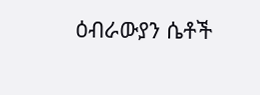ዕብራውያን ሴቶች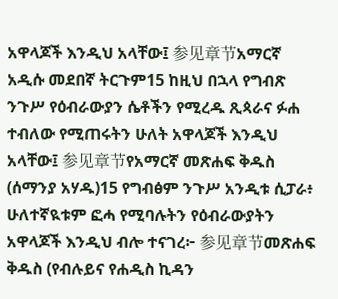አዋላጆች እንዲህ አላቸው፤ 参见章节አማርኛ አዲሱ መደበኛ ትርጉም15 ከዚህ በኋላ የግብጽ ንጉሥ የዕብራውያን ሴቶችን የሚረዱ ጺጳራና ፉሐ ተብለው የሚጠሩትን ሁለት አዋላጆች እንዲህ አላቸው፤ 参见章节የአማርኛ መጽሐፍ ቅዱስ (ሰማንያ አሃዱ)15 የግብፅም ንጉሥ አንዲቱ ሲፓራ፥ ሁለተኛዪቱም ፎሓ የሚባሉትን የዕብራውያትን አዋላጆች እንዲህ ብሎ ተናገረ፦ 参见章节መጽሐፍ ቅዱስ (የብሉይና የሐዲስ ኪዳን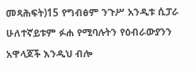መጻሕፍት)15 የግብፅም ንጉሥ አንዲቱ ሲፓራ ሁለተኛይቱም ፉሐ የሚባሉትን የዕብራውያንን አዋላጆች እንዲህ ብሎ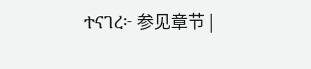ተናገረ፦ 参见章节 |